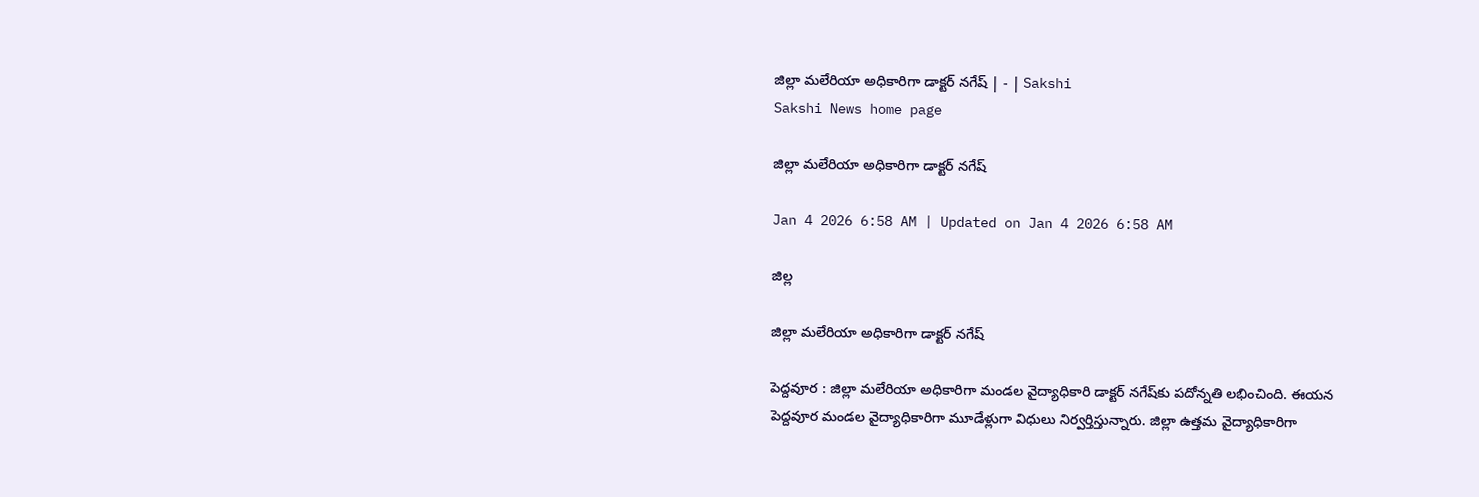జిల్లా మలేరియా అధికారిగా డాక్టర్‌ నగేష్‌ | - | Sakshi
Sakshi News home page

జిల్లా మలేరియా అధికారిగా డాక్టర్‌ నగేష్‌

Jan 4 2026 6:58 AM | Updated on Jan 4 2026 6:58 AM

జిల్ల

జిల్లా మలేరియా అధికారిగా డాక్టర్‌ నగేష్‌

పెద్దవూర : జిల్లా మలేరియా అధికారిగా మండల వైద్యాధికారి డాక్టర్‌ నగేష్‌కు పదోన్నతి లభించింది. ఈయన పెద్దవూర మండల వైద్యాధికారిగా మూడేళ్లుగా విధులు నిర్వర్తిస్తున్నారు. జిల్లా ఉత్తమ వైద్యాధికారిగా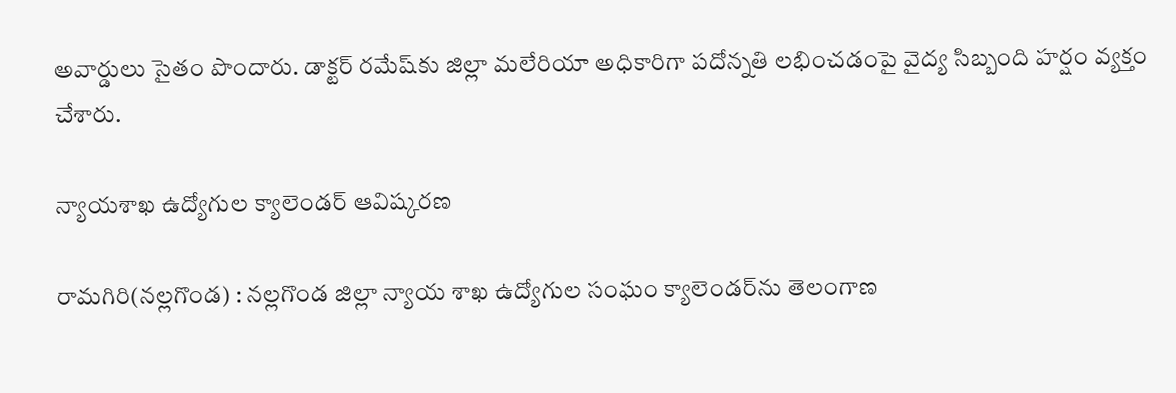అవార్డులు సైతం పొందారు. డాక్టర్‌ రమేష్‌కు జిల్లా మలేరియా అధికారిగా పదోన్నతి లభించడంపై వైద్య సిబ్బంది హర్షం వ్యక్తం చేశారు.

న్యాయశాఖ ఉద్యోగుల క్యాలెండర్‌ ఆవిష్కరణ

రామగిరి(నల్లగొండ) : నల్లగొండ జిల్లా న్యాయ శాఖ ఉద్యోగుల సంఘం క్యాలెండర్‌ను తెలంగాణ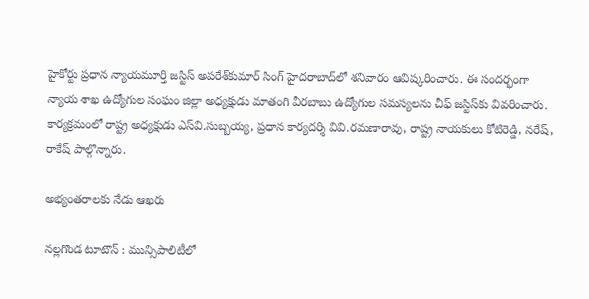హైకోర్టు ప్రధాన న్యాయమూర్తి జస్టిస్‌ అపరేశ్‌కుమార్‌ సింగ్‌ హైదరాబాద్‌లో శనివారం ఆవిష్కరించారు. ఈ సందర్భంగా న్యాయ శాఖ ఉద్యోగుల సంఘం జిల్లా అధ్యక్షుడు మాతంగి వీరబాబు ఉద్యోగుల సమస్యలను చీఫ్‌ జస్టిస్‌కు వివరించారు. కార్యక్రమంలో రాష్ట్ర అధ్యక్షుడు ఎస్‌వి.సుబ్బయ్య, ప్రధాన కార్యదర్శి వివి.రమణారావు, రాష్ట్ర నాయకులు కోటిరెడ్డి, నరేష్‌, రాకేష్‌ పాల్గొన్నారు.

అభ్యంతరాలకు నేడు ఆఖరు

నల్లగొండ టూటౌన్‌ : మున్సిపాలిటీలో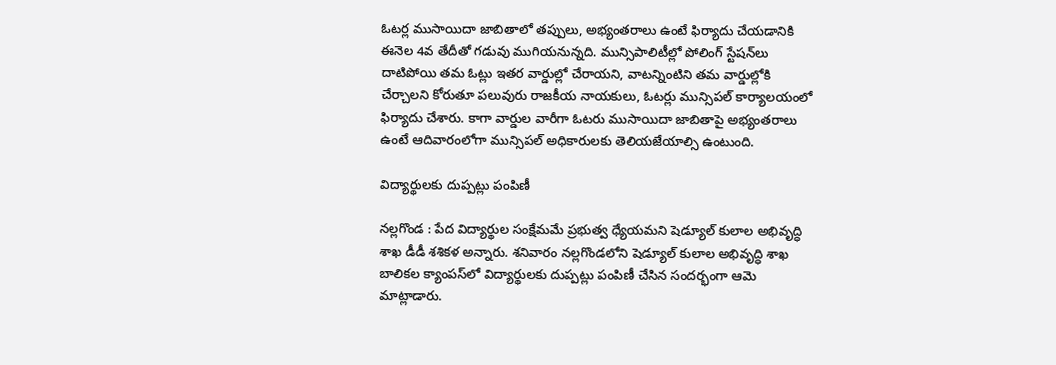ఓటర్ల ముసాయిదా జాబితాలో తప్పులు, అభ్యంతరాలు ఉంటే ఫిర్యాదు చేయడానికి ఈనెల 4వ తేదీతో గడువు ముగియనున్నది. మున్సిపాలిటీల్లో పోలింగ్‌ స్టేషన్‌లు దాటిపోయి తమ ఓట్లు ఇతర వార్డుల్లో చేరాయని, వాటన్నింటిని తమ వార్డుల్లోకి చేర్చాలని కోరుతూ పలువురు రాజకీయ నాయకులు, ఓటర్లు మున్సిపల్‌ కార్యాలయంలో ఫిర్యాదు చేశారు. కాగా వార్డుల వారీగా ఓటరు ముసాయిదా జాబితాపై అభ్యంతరాలు ఉంటే ఆదివారంలోగా మున్సిపల్‌ అధికారులకు తెలియజేయాల్సి ఉంటుంది.

విద్యార్థులకు దుప్పట్లు పంపిణీ

నల్లగొండ : పేద విద్యార్థుల సంక్షేమమే ప్రభుత్వ ధ్యేయమని షెడ్యూల్‌ కులాల అభివృద్ధి శాఖ డీడీ శశికళ అన్నారు. శనివారం నల్లగొండలోని షెడ్యూల్‌ కులాల అభివృద్ధి శాఖ బాలికల క్యాంపస్‌లో విద్యార్థులకు దుప్పట్లు పంపిణీ చేసిన సందర్భంగా ఆమె మాట్లాడారు.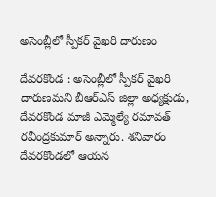అసెంబ్లీలో స్పీకర్‌ వైఖరి దారుణం

దేవరకొండ : అసెంబ్లీలో స్పీకర్‌ వైఖరి దారుణమని బీఆర్‌ఎస్‌ జిల్లా అధ్యక్షుడు, దేవరకొండ మాజీ ఎమ్మెల్యే రమావత్‌ రవీంద్రకుమార్‌ అన్నారు. శనివారం దేవరకొండలో ఆయన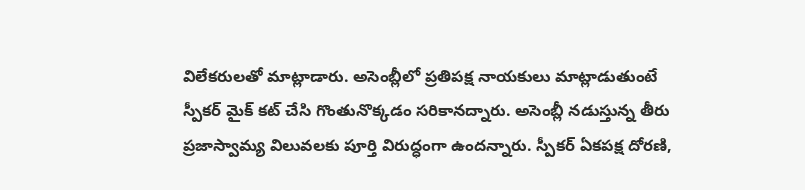విలేకరులతో మాట్లాడారు. అసెంబ్లీలో ప్రతిపక్ష నాయకులు మాట్లాడుతుంటే స్పీకర్‌ మైక్‌ కట్‌ చేసి గొంతునొక్కడం సరికానద్నారు. అసెంబ్లీ నడుస్తున్న తీరు ప్రజాస్వామ్య విలువలకు పూర్తి విరుద్ధంగా ఉందన్నారు. స్పీకర్‌ ఏకపక్ష దోరణి,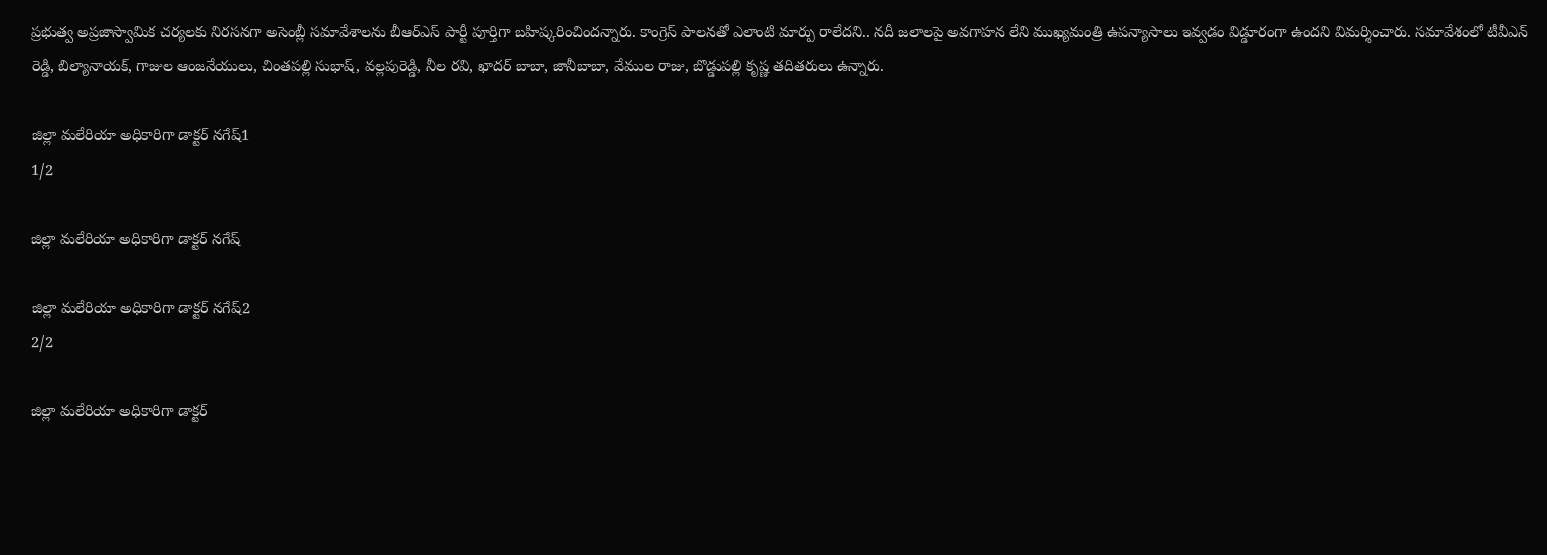ప్రభుత్వ అప్రజాస్వామిక చర్యలకు నిరసనగా అసెంబ్లీ సమావేశాలను బీఆర్‌ఎస్‌ పార్టీ పూర్తిగా బహిష్కరించిందన్నారు. కాంగ్రెస్‌ పాలనతో ఎలాంటి మార్పు రాలేదని.. నదీ జలాలపై అవగాహన లేని ముఖ్యమంత్రి ఉపన్యాసాలు ఇవ్వడం విడ్డూరంగా ఉందని విమర్శించారు. సమావేశంలో టీవీఎన్‌ రెడ్డి, బిల్యానాయక్‌, గాజుల ఆంజనేయులు, చింతపల్లి సుభాష్‌, వల్లపురెడ్డి, నీల రవి, ఖాదర్‌ బాబా, జానీబాబా, వేముల రాజు, బొడ్డుపల్లి కృష్ణ తదితరులు ఉన్నారు.

జిల్లా మలేరియా అధికారిగా డాక్టర్‌ నగేష్‌1
1/2

జిల్లా మలేరియా అధికారిగా డాక్టర్‌ నగేష్‌

జిల్లా మలేరియా అధికారిగా డాక్టర్‌ నగేష్‌2
2/2

జిల్లా మలేరియా అధికారిగా డాక్టర్‌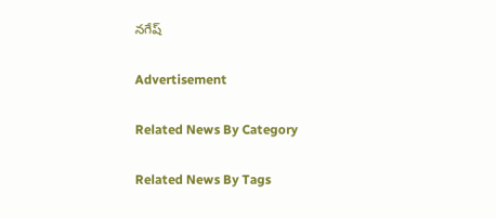నగేష్‌

Advertisement

Related News By Category

Related News By Tags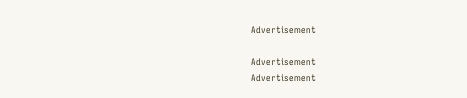Advertisement

Advertisement
Advertisement